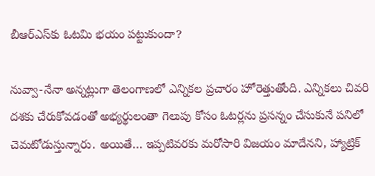బీఆర్‌ఎస్‌కు ఓటమి భయం పట్టుకుందా?

నువ్వా-నేనా అన్నట్లుగా తెలంగాణలో ఎన్నికల ప్రచారం హోరెత్తుతోంది. ఎన్నికలు చివరి దశకు చేరుకోవడంతో అభ్యర్థులంతా గెలుపు కోసం ఓటర్లను ప్రసన్నం చేసుకునే పనిలో చెమటోడుస్తున్నారు. అయితే… ఇప్పటివరకు మరోసారి విజయం మాదేనని, హ్యాట్రిక్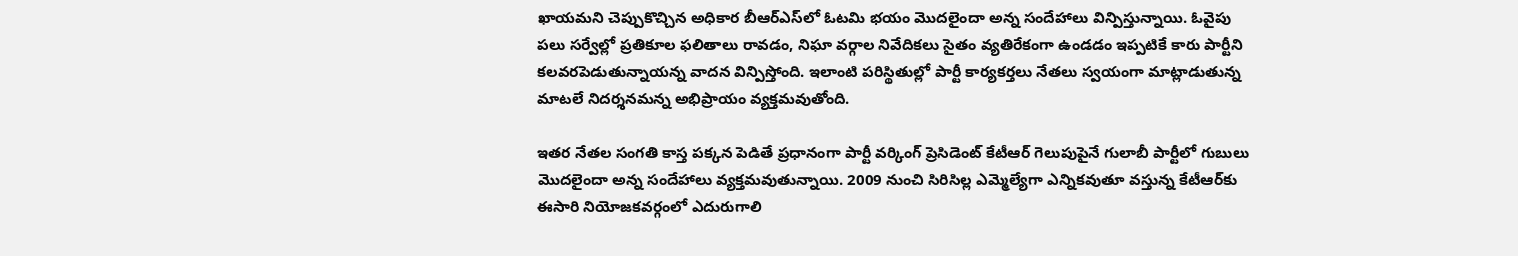ఖాయమని చెప్పుకొచ్చిన అధికార బీఆర్‌ఎస్‌లో ఓటమి భయం మొదలైందా అన్న సందేహాలు విన్పిస్తున్నాయి. ఓవైపు పలు సర్వేల్లో ప్రతికూల ఫలితాలు రావడం, నిఘా వర్గాల నివేదికలు సైతం వ్యతిరేకంగా ఉండడం ఇప్పటికే కారు పార్టీని కలవరపెడుతున్నాయన్న వాదన విన్పిస్తోంది. ఇలాంటి పరిస్థితుల్లో పార్టీ కార్యకర్తలు నేతలు స్వయంగా మాట్లాడుతున్న మాటలే నిదర్శనమన్న అభిప్రాయం వ్యక్తమవుతోంది.

ఇతర నేతల సంగతి కాస్త పక్కన పెడితే ప్రధానంగా పార్టీ వర్కింగ్ ప్రెసిడెంట్ కేటీఆర్‌ గెలుపుపైనే గులాబీ పార్టీలో గుబులు మొదలైందా అన్న సందేహాలు వ్యక్తమవుతున్నాయి. 2009 నుంచి సిరిసిల్ల ఎమ్మెల్యేగా ఎన్నికవుతూ వస్తున్న కేటీఆర్‌కు ఈసారి నియోజకవర్గంలో ఎదురుగాలి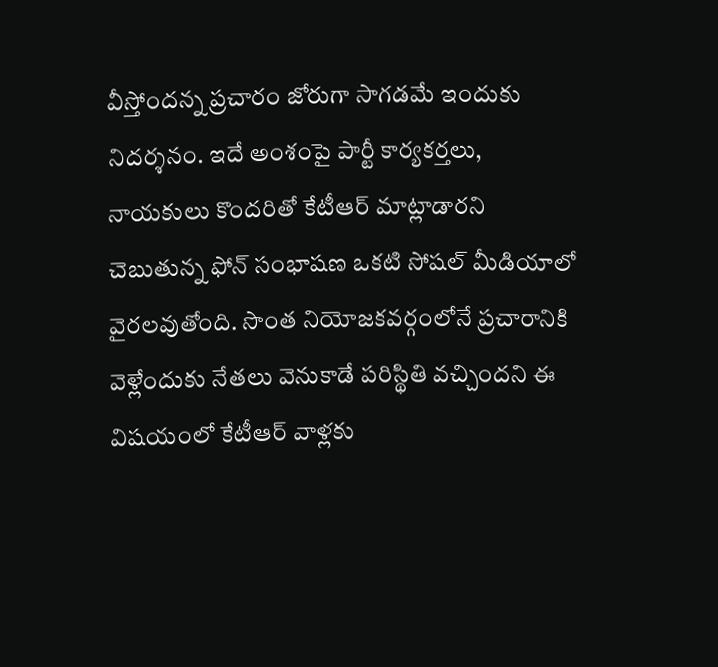వీస్తోందన్న ప్రచారం జోరుగా సాగడమే ఇందుకు నిదర్శనం. ఇదే అంశంపై పార్టీ కార్యకర్తలు, నాయకులు కొందరితో కేటీఆర్ మాట్లాడారని చెబుతున్న ఫోన్ సంభాషణ ఒకటి సోషల్ మీడియాలో వైరలవుతోంది. సొంత నియోజకవర్గంలోనే ప్రచారానికి వెళ్లేందుకు నేతలు వెనుకాడే పరిస్థితి వచ్చిందని ఈ విషయంలో కేటీఆర్ వాళ్లకు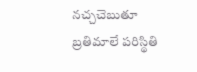నచ్చచెబుతూ బ్రతిమాలే పరిస్థితి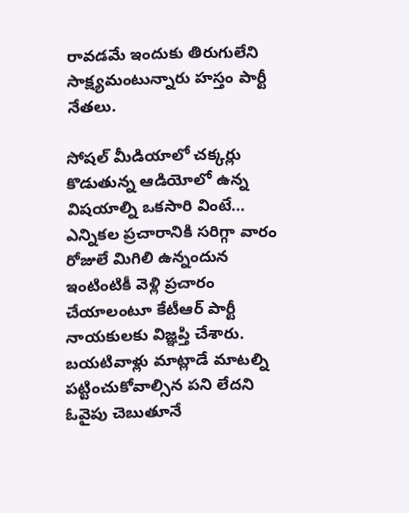రావడమే ఇందుకు తిరుగులేని సాక్ష్యమంటున్నారు హస్తం పార్టీ నేతలు.

సోషల్ మీడియాలో చక్కర్లు కొడుతున్న ఆడియోలో ఉన్న విషయాల్ని ఒకసారి వింటే… ఎన్నికల ప్రచారానికి సరిగ్గా వారం రోజులే మిగిలి ఉన్నందున ఇంటింటికీ వెళ్లి ప్రచారం చేయాలంటూ కేటీఆర్ పార్టీ నాయకులకు విజ్ఞప్తి చేశారు. బయటివాళ్లు మాట్లాడే మాటల్ని పట్టించుకోవాల్సిన పని లేదని ఓవైపు చెబుతూనే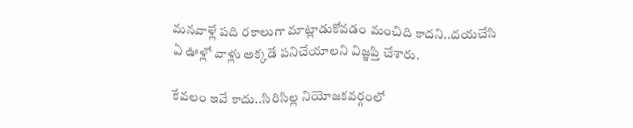మనవాళ్లే పది రకాలుగా మాట్లాడుకోవడం మంచిది కాదని..దయచేసి ఏ ఊళ్లో వాళ్లు అక్కడే పనిచేయాలని విజ్ఞప్తి చేశారు.

కేవలం ఇవే కాదు..సిరిసిల్ల నియోజకవర్గంలో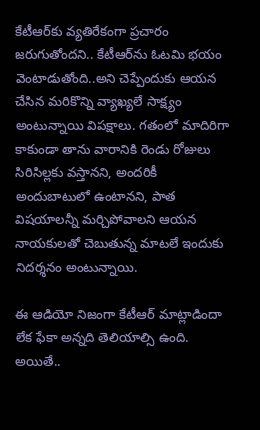కేటీఆర్‌కు వ్యతిరేకంగా ప్రచారం జరుగుతోందని.. కేటీఆర్‌ను ఓటమి భయం వెంటాడుతోంది..అని చెప్పేందుకు ఆయన చేసిన మరికొన్ని వ్యాఖ్యలే సాక్ష్యం అంటున్నాయి విపక్షాలు. గతంలో మాదిరిగా కాకుండా తాను వారానికి రెండు రోజులు సిరిసిల్లకు వస్తానని, అందరికీ అందుబాటులో ఉంటానని, పాత విషయాలన్నీ మర్చిపోవాలని ఆయన నాయకులతో చెబుతున్న మాటలే ఇందుకు నిదర్శనం అంటున్నాయి.

ఈ ఆడియో నిజంగా కేటీఆర్ మాట్లాడిందా లేక ఫేకా అన్నది తెలియాల్సి ఉంది. అయితే..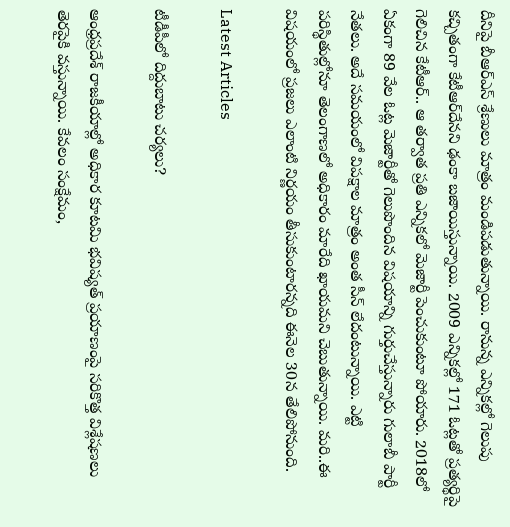దీనిపై బీఆర్ఎస్ శ్రేణులు మాత్రం మండిపడుతున్నాయి. రానున్న ఎన్నికల్లో గెలుపు కచ్చితంగా కేటీఆర్‌దేనని ఢంకా బజాయిస్తున్నాయి. 2009 ఎన్నికల్లో 171 ఓట్లతో ప్రత్యర్థిపై గెలిచిన కేటీఆర్.. ఆ తర్వాత ప్రతి ఎన్నికలో మెజార్టీ పెంచుకుంటూ పోయారు. 2018లో ఏకంగా 89 వేల ఓట్ల మెజార్టీతో గెలుపొందిన విషయాన్ని గుర్తుచేస్తున్నారు గులాబీ పార్టీ నేతలు. అదే సమయంలో విపక్షాల మాత్రం అంత సీన్ లేదంటున్నాయి. ఎట్టి పరిస్థితుల్లోనూ తెలంగాణలో అధికారం మారేది ఖాయమని చెబుతున్నాయి. మరి..ఈ విషయంలో ప్రజలు ఎలాంటి నిర్ణయం తీసుకుంటారన్నది ఈనెల 30న తేలిపోనుంది.

Latest Articles

టీడీపీలో దిద్దుబాటు చర్యలు?

ఆంధ్రప్రదేశ్ రాజకీయాల్లో అధికార కూటమి భవిష్యత్ ప్రయాణంపై సరికొత్త విశ్లేషణలు తెరపైకి వస్తున్నాయి. కేవలం సంక్షేమం,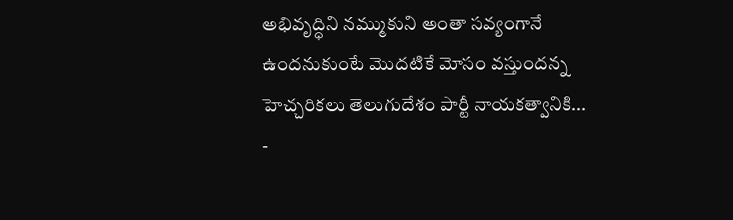అభివృద్ధిని నమ్ముకుని అంతా సవ్యంగానే ఉందనుకుంటే మొదటికే మోసం వస్తుందన్న హెచ్చరికలు తెలుగుదేశం పార్టీ నాయకత్వానికి...
-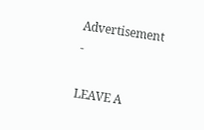Advertisement -

LEAVE A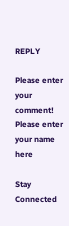REPLY

Please enter your comment!
Please enter your name here

Stay Connected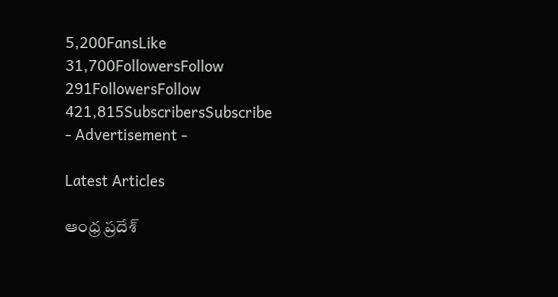5,200FansLike
31,700FollowersFollow
291FollowersFollow
421,815SubscribersSubscribe
- Advertisement -

Latest Articles

ఆంధ్ర ప్రదేశ్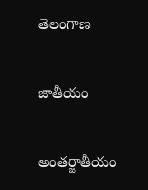తెలంగాణ

జాతీయం

అంతర్జాతీయం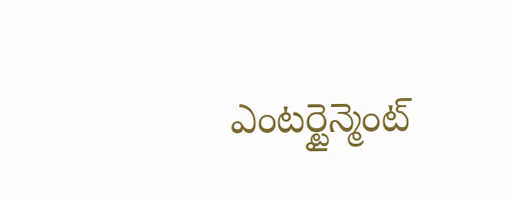ఎంటర్టైన్మెంట్